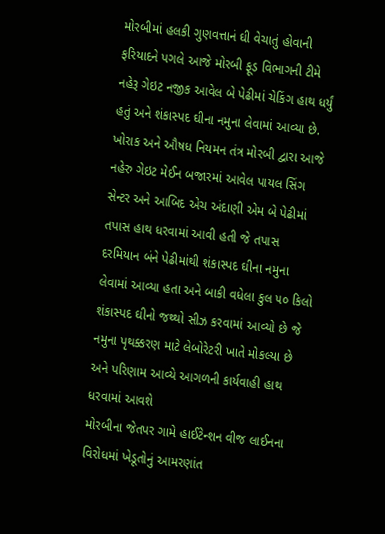મોરબીમાં હલકી ગુણવત્તાનં ઘી વેચાતું હોવાની ફરિયાદને પગલે આજે મોરબી ફૂડ વિભાગની ટીમે નહેરૂ ગેઇટ નજીક આવેલ બે પેઢીમાં ચેકિંગ હાથ ધર્યું હતું અને શંકાસ્પદ ઘીના નમુના લેવામાં આવ્યા છે.
ખોરાક અને ઔષધ નિયમન તંત્ર મોરબી દ્વારા આજે નહેરુ ગેઇટ મેઈન બજારમાં આવેલ પાયલ સિંગ સેન્ટર અને આબિદ એચ અંદાણી એમ બે પેઢીમાં તપાસ હાથ ધરવામાં આવી હતી જે તપાસ દરમિયાન બંને પેઢીમાંથી શંકાસ્પદ ઘીના નમુના લેવામાં આવ્યા હતા અને બાકી વધેલા કુલ ૫૦ કિલો શંકાસ્પદ ઘીનો જથ્થો સીઝ કરવામાં આવ્યો છે જે નમુના પૃથક્કરણ માટે લેબોરેટરી ખાતે મોકલ્યા છે અને પરિણામ આવ્યે આગળની કાર્યવાહી હાથ ધરવામાં આવશે
મોરબીના જેતપર ગામે હાઈટેન્શન વીજ લાઈનના વિરોધમાં ખેડૂતોનું આમરણાંત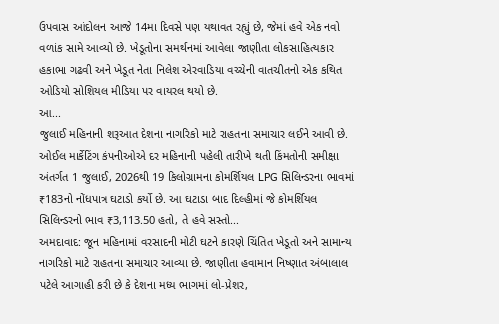ઉપવાસ આંદોલન આજે 14મા દિવસે પણ યથાવત રહ્યું છે, જેમાં હવે એક નવો વળાંક સામે આવ્યો છે. ખેડૂતોના સમર્થનમાં આવેલા જાણીતા લોકસાહિત્યકાર હકાભા ગઢવી અને ખેડૂત નેતા નિલેશ એરવાડિયા વચ્ચેની વાતચીતનો એક કથિત ઓડિયો સોશિયલ મીડિયા પર વાયરલ થયો છે.
આ...
જુલાઈ મહિનાની શરૂઆત દેશના નાગરિકો માટે રાહતના સમાચાર લઈને આવી છે. ઓઈલ માર્કેટિંગ કંપનીઓએ દર મહિનાની પહેલી તારીખે થતી કિંમતોની સમીક્ષા અંતર્ગત 1 જુલાઈ, 2026થી 19 કિલોગ્રામના કોમર્શિયલ LPG સિલિન્ડરના ભાવમાં ₹183નો નોંધપાત્ર ઘટાડો કર્યો છે. આ ઘટાડા બાદ દિલ્હીમાં જે કોમર્શિયલ સિલિન્ડરનો ભાવ ₹3,113.50 હતો, તે હવે સસ્તો...
અમદાવાદ: જૂન મહિનામાં વરસાદની મોટી ઘટને કારણે ચિંતિત ખેડૂતો અને સામાન્ય નાગરિકો માટે રાહતના સમાચાર આવ્યા છે. જાણીતા હવામાન નિષ્ણાત અંબાલાલ પટેલે આગાહી કરી છે કે દેશના મધ્ય ભાગમાં લો-પ્રેશર,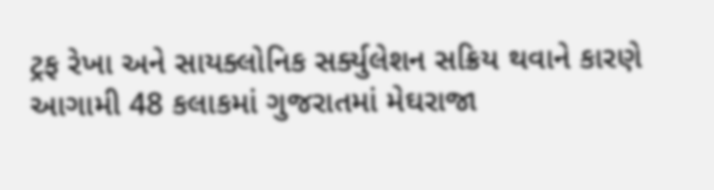ટ્રફ રેખા અને સાયક્લોનિક સર્ક્યુલેશન સક્રિય થવાને કારણે આગામી 48 કલાકમાં ગુજરાતમાં મેઘરાજા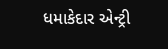ધમાકેદાર એન્ટ્રી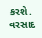કરશે. વરસાદ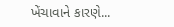ખેંચાવાને કારણે...